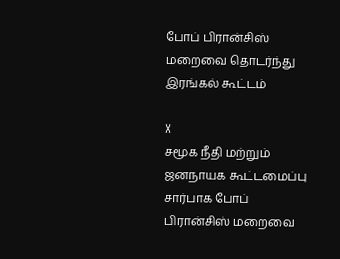போப் பிரான்சிஸ் மறைவை தொடர்ந்து இரங்கல் கூட்டம்

X
சமூக நீதி மற்றும் ஜனநாயக கூட்டமைப்பு சார்பாக போப் பிரான்சிஸ் மறைவை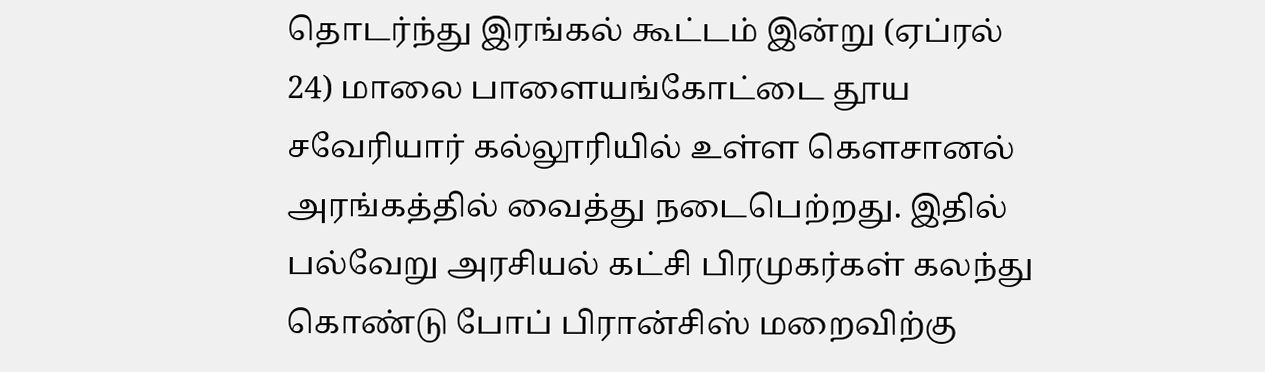தொடர்ந்து இரங்கல் கூட்டம் இன்று (ஏப்ரல் 24) மாலை பாளையங்கோட்டை தூய சவேரியார் கல்லூரியில் உள்ள கெளசானல் அரங்கத்தில் வைத்து நடைபெற்றது. இதில் பல்வேறு அரசியல் கட்சி பிரமுகர்கள் கலந்து கொண்டு போப் பிரான்சிஸ் மறைவிற்கு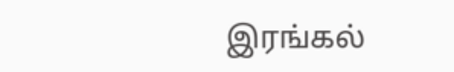இரங்கல்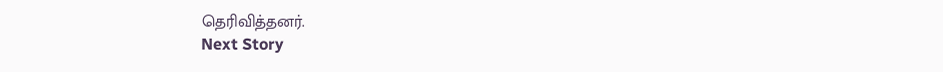தெரிவித்தனர்.
Next Story